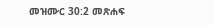መዝሙር 30:2 መጽሐፍ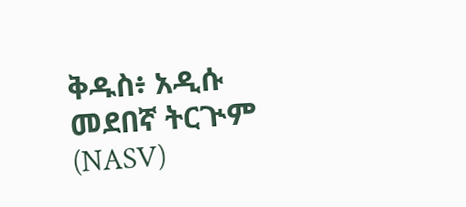ቅዱስ፥ አዲሱ መደበኛ ትርጒም (NASV)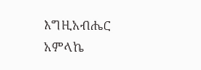እግዚአብሔር አምላኬ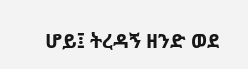ሆይ፤ ትረዳኝ ዘንድ ወደ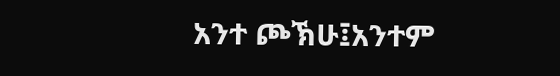አንተ ጮኽሁ፤አንተም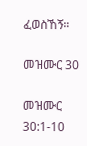ፈወስኸኝ።

መዝሙር 30

መዝሙር 30:1-10